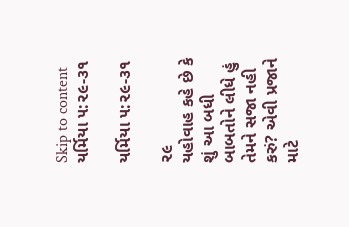Skip to content
યર્મિયા ૫:૨૯-૩૧

યર્મિયા ૫:૨૯-૩૧

૨૯
યહોવાહ કહે છે કે શું આ બધી બાબતોને લીધે હું તેમને સજા નહી કરું? એવી પ્રજાને માટે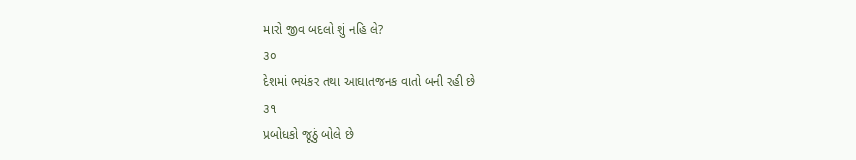મારો જીવ બદલો શું નહિ લે?
૩૦
દેશમાં ભયંકર તથા આઘાતજનક વાતો બની રહી છે
૩૧
પ્રબોધકો જૂઠું બોલે છે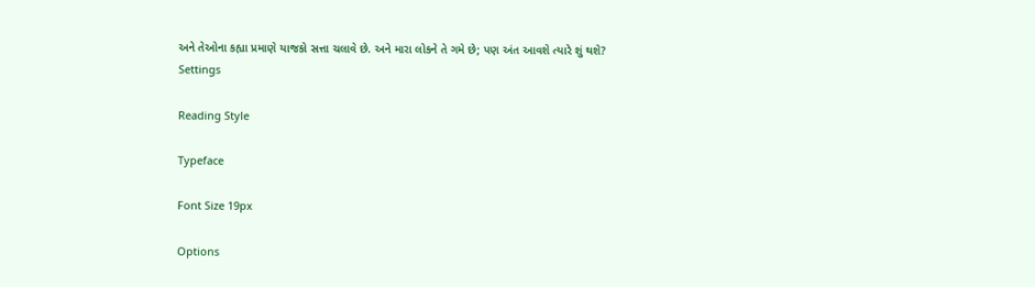અને તેઓના કહ્યા પ્રમાણે યાજકો સત્તા ચલાવે છે. અને મારા લોકને તે ગમે છે; પણ અંત આવશે ત્યારે શું થશે?
Settings

Reading Style

Typeface

Font Size 19px

Options